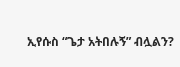ኢየሱስ “ጌታ አትበሉኝ” ብሏልን?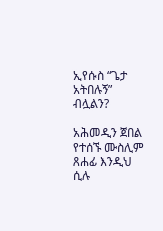ኢየሱስ “ጌታ አትበሉኝ” ብሏልን?

አሕመዲን ጀበል የተሰኙ ሙስሊም ጸሐፊ እንዲህ ሲሉ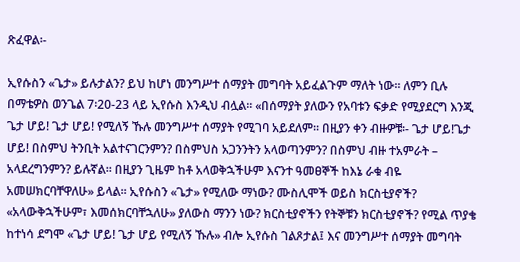ጽፈዋል፡-

ኢየሱስን «ጌታ» ይሉታልን? ይህ ከሆነ መንግሥተ ሰማያት መግባት አይፈልጉም ማለት ነው፡፡ ለምን ቢሉ በማቴዎስ ወንጌል 7፡20-23 ላይ ኢየሱስ እንዲህ ብሏል፡፡ «በሰማያት ያለውን የአባቱን ፍቃድ የሚያደርግ እንጂ ጌታ ሆይ! ጌታ ሆይ! የሚለኝ ኹሉ መንግሥተ ሰማያት የሚገባ አይደለም፡፡ በዚያን ቀን ብዙዎቹ፡- ጌታ ሆይ!ጌታ ሆይ! በስምህ ትንቢት አልተናገርንምን? በስምህስ አጋንንትን አላወጣንምን? በስምህ ብዙ ተአምራት – አላደረግንምን? ይሉኛል፡፡ በዚያን ጊዜም ከቶ አላወቅኋችሁም እናንተ ዓመፀኞች ከእኔ ራቁ ብዬ አመሠክርባቸዋለሁ» ይላል፡፡ ኢየሱስን «ጌታ» የሚለው ማነው? ሙስሊሞች ወይስ ክርስቲያኖች? «አላውቅኋችሁም፣ እመሰክርባቸኋለሁ» ያለውስ ማንን ነው? ክርስቲያኖችን የትኞቹን ክርስቲያኖች? የሚል ጥያቄ ከተነሳ ደግሞ «ጌታ ሆይ! ጌታ ሆይ የሚለኝ ኹሉ» ብሎ ኢየሱስ ገልጾታል፤ እና መንግሥተ ሰማያት መግባት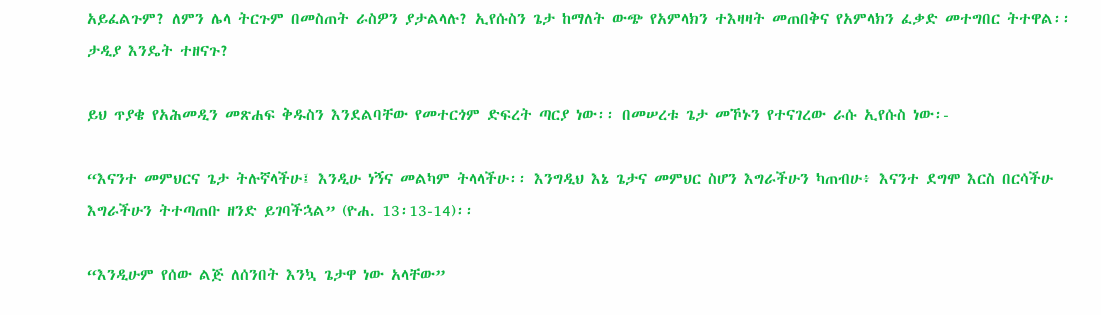አይፈልጉም? ለምን ሌላ ትርጉም በመስጠት ራስዎን ያታልላሉ? ኢየሱስን ጌታ ከማለት ውጭ የአምላክን ተእዛዛት መጠበቅና የአምላክን ፈቃድ መተግበር ትተዋል፡፡ ታዲያ እንዴት ተዘናጉ?

ይህ ጥያቄ የአሕመዲን መጽሐፍ ቅዱስን እንደልባቸው የመተርጎም ድፍረት ጣርያ ነው፡፡ በመሠረቱ ጌታ መኾኑን የተናገረው ራሱ ኢየሱስ ነው፡-

“እናንተ መምህርና ጌታ ትሉኛላችሁ፤ እንዲሁ ነኝና መልካም ትላላችሁ፡፡ እንግዲህ እኔ ጌታና መምህር ስሆን እግራችሁን ካጠብሁ፥ እናንተ ደግሞ እርስ በርሳችሁ እግራችሁን ትተጣጠቡ ዘንድ ይገባችኋል” (ዮሐ. 13፡13-14)፡፡

“እንዲሁም የሰው ልጅ ለሰንበት እንኳ ጌታዋ ነው አላቸው”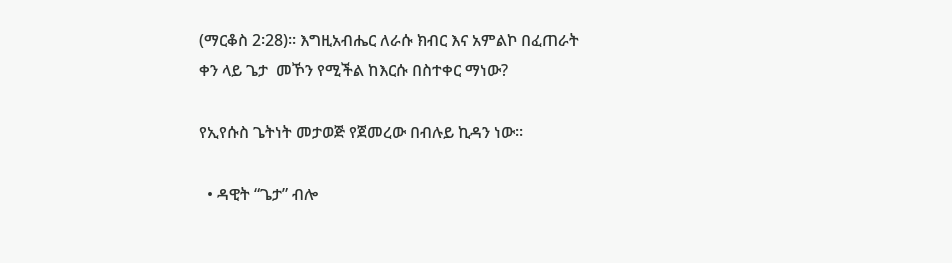(ማርቆስ 2፡28)፡፡ እግዚአብሔር ለራሱ ክብር እና አምልኮ በፈጠራት ቀን ላይ ጌታ  መኾን የሚችል ከእርሱ በስተቀር ማነው?

የኢየሱስ ጌትነት መታወጅ የጀመረው በብሉይ ኪዳን ነው፡፡

  • ዳዊት “ጌታ” ብሎ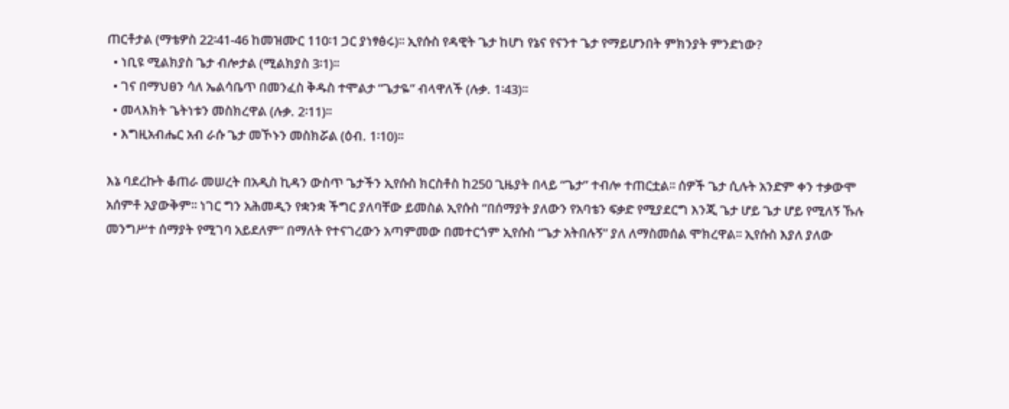ጠርቶታል (ማቴዎስ 22፡41-46 ከመዝሙር 110፡1 ጋር ያነፃፅሩ)፡፡ ኢየሱስ የዳዊት ጌታ ከሆነ የኔና የናንተ ጌታ የማይሆንበት ምክንያት ምንድነው?
  • ነቢዩ ሚልክያስ ጌታ ብሎታል (ሚልክያስ 3፡1)፡፡
  • ገና በማህፀን ሳለ ኤልሳቤጥ በመንፈስ ቅዱስ ተሞልታ “ጌታዬ” ብላዋለች (ሉቃ. 1፡43)፡፡
  • መላእክት ጌትነቱን መስክረዋል (ሉቃ. 2፡11)፡፡
  • እግዚአብሔር አብ ራሱ ጌታ መኾኑን መስክሯል (ዕብ. 1፡10)፡፡

እኔ ባደረኩት ቆጠራ መሠረት በአዲስ ኪዳን ውስጥ ጌታችን ኢየሱስ ክርስቶስ ከ250 ጊዜያት በላይ “ጌታ” ተብሎ ተጠርቷል፡፡ ሰዎች ጌታ ሲሉት አንድም ቀን ተቃውሞ አሰምቶ አያውቅም፡፡ ነገር ግን አሕመዲን የቋንቋ ችግር ያለባቸው ይመስል ኢየሱስ “በሰማያት ያለውን የአባቴን ፍቃድ የሚያደርግ እንጂ ጌታ ሆይ ጌታ ሆይ የሚለኝ ኹሉ መንግሥተ ሰማያት የሚገባ አይደለም” በማለት የተናገረውን አጣምመው በመተርጎም ኢየሱስ “ጌታ አትበሉኝ” ያለ ለማስመሰል ሞክረዋል፡፡ ኢየሱስ እያለ ያለው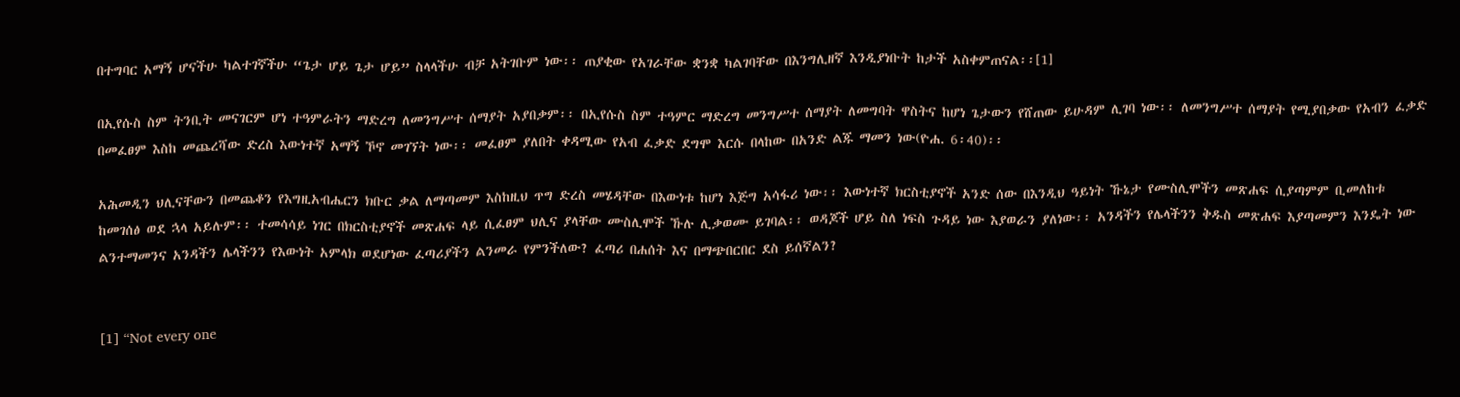በተግባር አማኝ ሆናችሁ ካልተገኛችሁ “ጌታ ሆይ ጌታ ሆይ” ስላላችሁ ብቻ አትገቡም ነው፡፡ ጠያቂው የአገራቸው ቋንቋ ካልገባቸው በእንግሊዘኛ እንዲያነቡት ከታች አስቀምጠናል፡፡[1]

በኢየሱስ ስም ትንቢት መናገርም ሆነ ተዓምራትን ማድረግ ለመንግሥተ ሰማያት አያበቃም፡፡ በኢየሱስ ስም ተዓምር ማድረግ መንግሥተ ሰማያት ለመግባት ዋስትና ከሆነ ጌታውን የሸጠው ይሁዳም ሊገባ ነው፡፡ ለመንግሥተ ሰማያት የሚያበቃው የአብን ፈቃድ በመፈፀም እስከ መጨረሻው ድረስ እውነተኛ አማኝ ኾኖ መገኘት ነው፡፡ መፈፀም ያለበት ቀዳሚው የአብ ፈቃድ ደግሞ እርሱ በላከው በአንድ ልጁ ማመን ነው(ዮሐ. 6፡40)፡፡

አሕመዲን ህሊናቸውን በመጨቆን የእግዚአብሔርን ክቡር ቃል ለማጣመም እስከዚህ ጥግ ድረስ መሄዳቸው በእውነቱ ከሆነ እጅግ አሳፋሪ ነው፡፡ እውነተኛ ክርስቲያኖች አንድ ሰው በእንዲህ ዓይነት ኹኔታ የሙስሊሞችን መጽሐፍ ሲያጣምም ቢመለከቱ ከመገሰፅ ወደ ኋላ አይሉም፡፡ ተመሳሳይ ነገር በክርስቲያኖች መጽሐፍ ላይ ሲፈፀም ህሊና ያላቸው ሙስሊሞች ኹሉ ሊቃወሙ ይገባል፡፡ ወዳጆች ሆይ ስለ ነፍስ ጉዳይ ነው እያወራን ያለነው፡፡ አንዳችን የሌላችንን ቅዱስ መጽሐፍ እያጣመምን እንዴት ነው ልንተማመንና አንዳችን ሌላችንን የእውነት አምላክ ወደሆነው ፈጣሪያችን ልንመራ የምንችለው? ፈጣሪ በሐሰት እና በማጭበርበር ደስ ይሰኛልን?


[1] “Not every one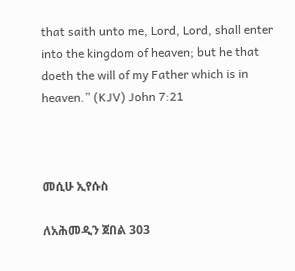that saith unto me, Lord, Lord, shall enter into the kingdom of heaven; but he that doeth the will of my Father which is in heaven.” (KJV) John 7:21



መሲሁ ኢየሱስ

ለአሕመዲን ጀበል 303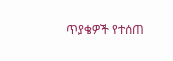ጥያቄዎች የተሰጠ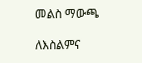መልስ ማውጫ

ለእስልምና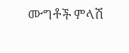ሙግቶች ምላሽ